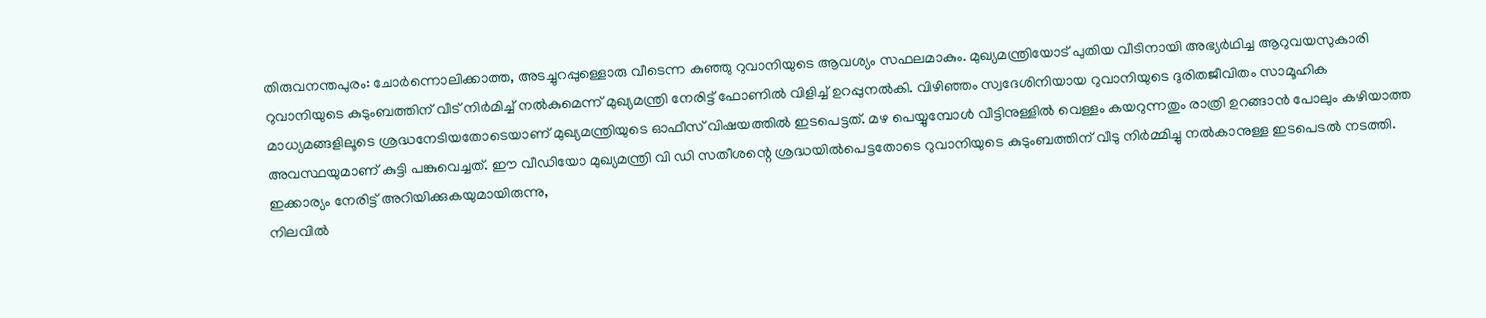തിരുവനന്തപുരം: ചോർന്നൊലിക്കാത്ത, അടച്ചുറപ്പുള്ളൊരു വീടെന്ന കുഞ്ഞു റുവാനിയുടെ ആവശ്യം സഫലമാകും. മുഖ്യമന്ത്രിയോട് പുതിയ വീടിനായി അഭ്യർഥിച്ച ആറുവയസുകാരി റുവാനിയുടെ കുടുംബത്തിന് വീട് നിർമിച്ച് നൽകുമെന്ന് മുഖ്യമന്ത്രി നേരിട്ട് ഫോണിൽ വിളിച്ച് ഉറപ്പുനൽകി. വിഴിഞ്ഞം സ്വദേശിനിയായ റുവാനിയുടെ ദുരിതജീവിതം സാമൂഹിക മാധ്യമങ്ങളിലൂടെ ശ്രദ്ധനേടിയതോടെയാണ് മുഖ്യമന്ത്രിയുടെ ഓഫീസ് വിഷയത്തിൽ ഇടപെട്ടത്. മഴ പെയ്യുമ്പോൾ വീട്ടിനുള്ളിൽ വെള്ളം കയറുന്നതും രാത്രി ഉറങ്ങാൻ പോലും കഴിയാത്ത അവസ്ഥയുമാണ് കുട്ടി പങ്കുവെച്ചത്. ഈ വീഡിയോ മുഖ്യമന്ത്രി വി ഡി സതീശന്റെ ശ്രദ്ധയിൽപെട്ടതോടെ റുവാനിയുടെ കുടുംബത്തിന് വീടു നിർമ്മിച്ചു നൽകാനുള്ള ഇടപെടൽ നടത്തി. ഇക്കാര്യം നേരിട്ട് അറിയിക്കുകയുമായിരുന്നു,
നിലവിൽ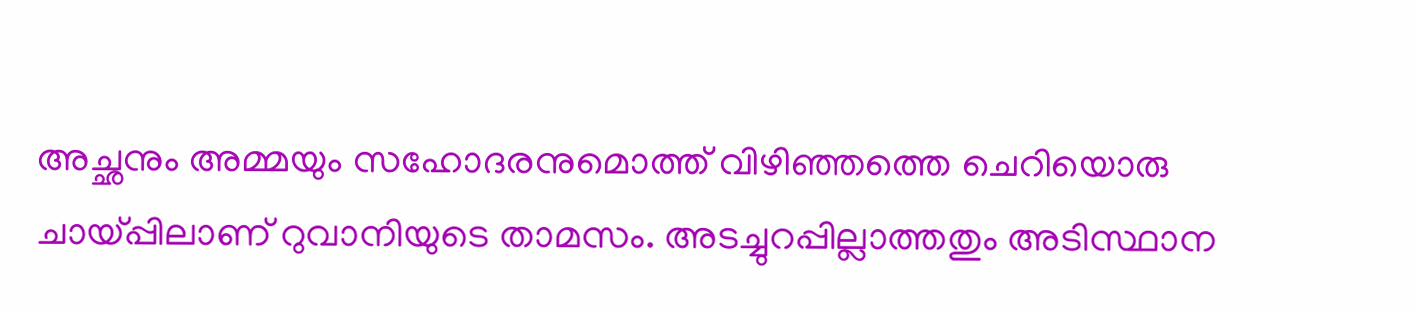അച്ഛനും അമ്മയും സഹോദരനുമൊത്ത് വിഴിഞ്ഞത്തെ ചെറിയൊരു ചായ്പ്പിലാണ് റുവാനിയുടെ താമസം. അടച്ചുറപ്പില്ലാത്തതും അടിസ്ഥാന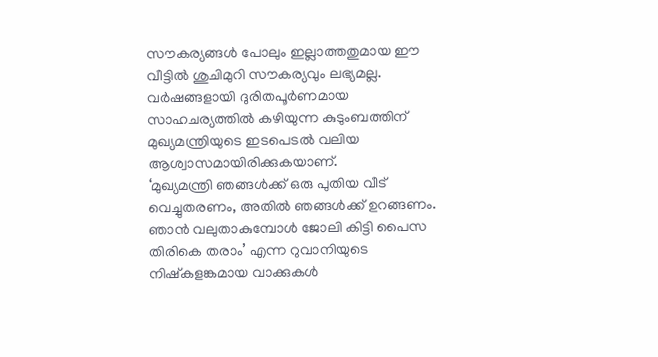സൗകര്യങ്ങൾ പോലും ഇല്ലാത്തതുമായ ഈ വീട്ടിൽ ശുചിമുറി സൗകര്യവും ലഭ്യമല്ല. വർഷങ്ങളായി ദുരിതപൂർണമായ സാഹചര്യത്തിൽ കഴിയുന്ന കുടുംബത്തിന് മുഖ്യമന്ത്രിയുടെ ഇടപെടൽ വലിയ ആശ്വാസമായിരിക്കുകയാണ്.
‘മുഖ്യമന്ത്രി ഞങ്ങൾക്ക് ഒരു പുതിയ വീട് വെച്ചുതരണം, അതിൽ ഞങ്ങൾക്ക് ഉറങ്ങണം. ഞാൻ വലുതാകുമ്പോൾ ജോലി കിട്ടി പൈസ തിരികെ തരാം’ എന്ന റുവാനിയുടെ നിഷ്കളങ്കമായ വാക്കുകൾ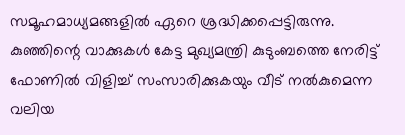സമൂഹമാധ്യമങ്ങളിൽ ഏറെ ശ്രദ്ധിക്കപ്പെട്ടിരുന്നു. കുഞ്ഞിന്റെ വാക്കുകൾ കേട്ട മുഖ്യമന്ത്രി കുടുംബത്തെ നേരിട്ട് ഫോണിൽ വിളിച്ച് സംസാരിക്കുകയും വീട് നൽകുമെന്ന വലിയ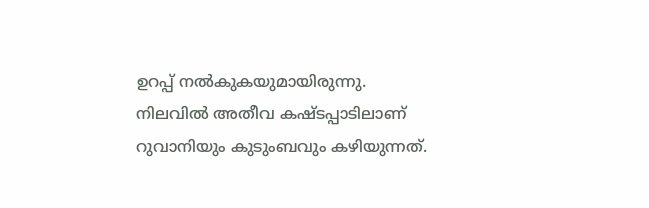ഉറപ്പ് നൽകുകയുമായിരുന്നു.
നിലവിൽ അതീവ കഷ്ടപ്പാടിലാണ് റുവാനിയും കുടുംബവും കഴിയുന്നത്.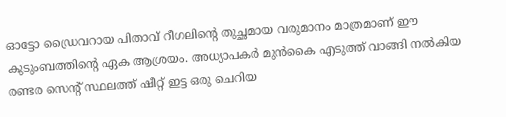ഓട്ടോ ഡ്രൈവറായ പിതാവ് റീഗലിന്റെ തുച്ഛമായ വരുമാനം മാത്രമാണ് ഈ കുടുംബത്തിന്റെ ഏക ആശ്രയം. അധ്യാപകർ മുൻകൈ എടുത്ത് വാങ്ങി നൽകിയ രണ്ടര സെന്റ് സ്ഥലത്ത് ഷീറ്റ് ഇട്ട ഒരു ചെറിയ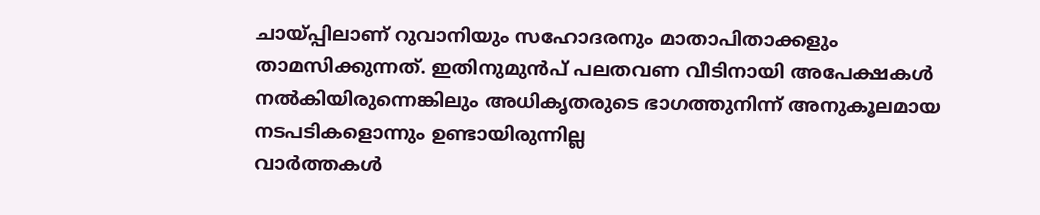ചായ്പ്പിലാണ് റുവാനിയും സഹോദരനും മാതാപിതാക്കളും താമസിക്കുന്നത്. ഇതിനുമുൻപ് പലതവണ വീടിനായി അപേക്ഷകൾ നൽകിയിരുന്നെങ്കിലും അധികൃതരുടെ ഭാഗത്തുനിന്ന് അനുകൂലമായ നടപടികളൊന്നും ഉണ്ടായിരുന്നില്ല
വാർത്തകൾ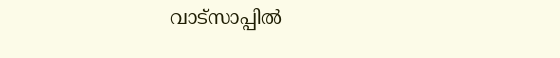വാട്സാപ്പിൽ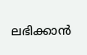ലഭിക്കാൻ